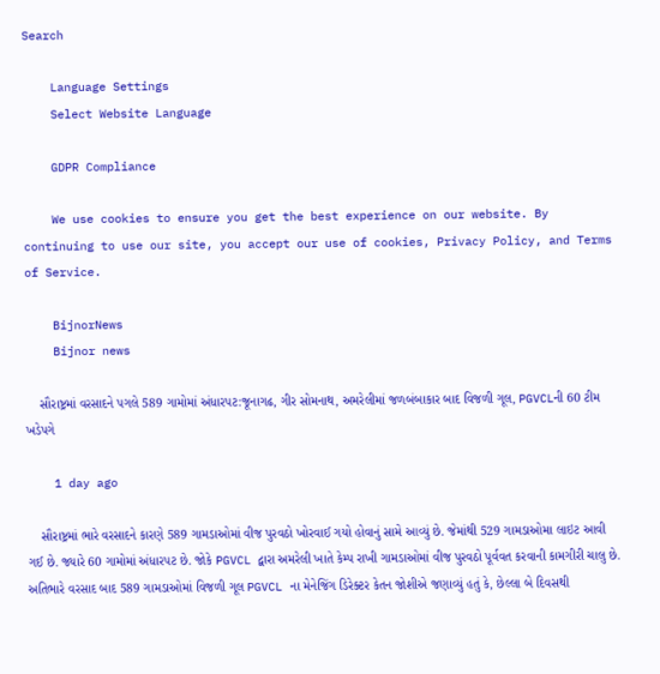Search

    Language Settings
    Select Website Language

    GDPR Compliance

    We use cookies to ensure you get the best experience on our website. By continuing to use our site, you accept our use of cookies, Privacy Policy, and Terms of Service.

    BijnorNews
    Bijnor news

    સૌરાષ્ટ્રમાં વરસાદને પગલે 589 ગામોમાં અંધારપટ:જૂનાગઢ, ગીર સોમનાથ, અમરેલીમાં જળબંબાકાર બાદ વિજળી ગૂલ, PGVCLની 60 ટીમ ખડેપગે

    1 day ago

    સૌરાષ્ટ્રમાં ભારે વરસાદને કારણે 589 ગામડાઓમાં વીજ પુરવઠો ખોરવાઈ ગયો હોવાનું સામે આવ્યું છે. જેમાંથી 529 ગામડાઓમા લાઇટ આવી ગઈ છે. જ્યારે 60 ગામોમાં અંધારપટ છે. જોકે PGVCL દ્વારા અમરેલી ખાતે કેમ્પ રાખી ગામડાઓમાં વીજ પુરવઠો પૂર્વવત કરવાની કામગીરી ચાલુ છે. અતિભારે વરસાદ બાદ 589 ગામડાઓમાં વિજળી ગૂલ PGVCL ના મેનેજિંગ ડિરેક્ટર કેતન જોશીએ જણાવ્યું હતું કે, છેલ્લા બે દિવસથી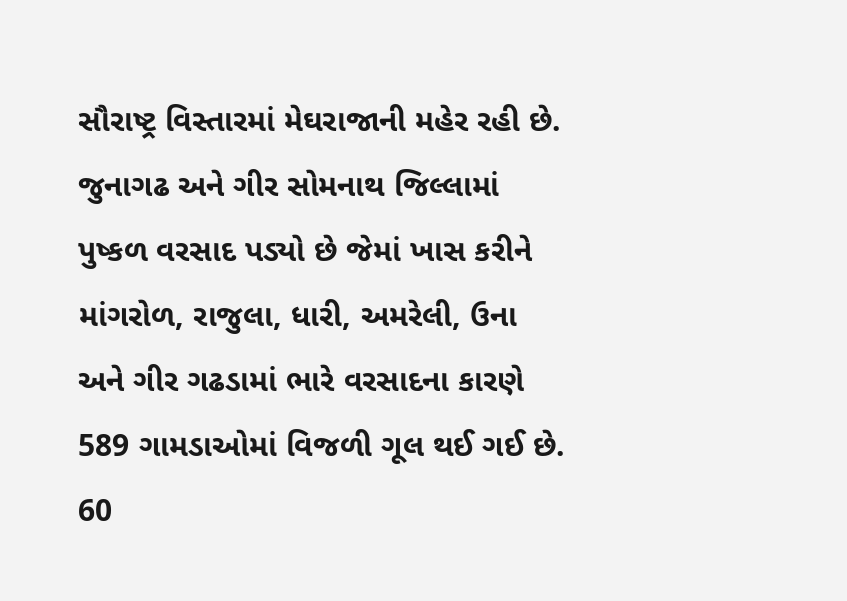સૌરાષ્ટ્ર વિસ્તારમાં મેઘરાજાની મહેર રહી છે. જુનાગઢ અને ગીર સોમનાથ જિલ્લામાં પુષ્કળ વરસાદ પડ્યો છે જેમાં ખાસ કરીને માંગરોળ, રાજુલા, ધારી, અમરેલી, ઉના અને ગીર ગઢડામાં ભારે વરસાદના કારણે 589 ગામડાઓમાં વિજળી ગૂલ થઈ ગઈ છે. 60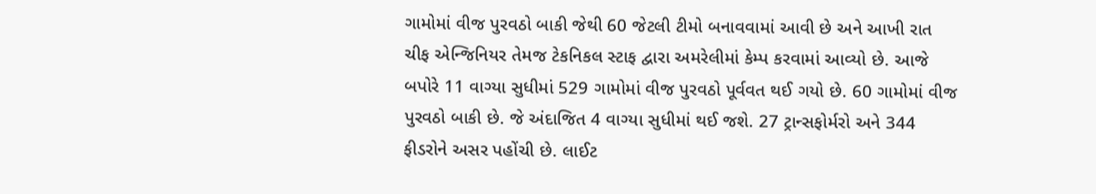ગામોમાં વીજ પુરવઠો બાકી જેથી 60 જેટલી ટીમો બનાવવામાં આવી છે અને આખી રાત ચીફ એન્જિનિયર તેમજ ટેકનિકલ સ્ટાફ દ્વારા અમરેલીમાં કેમ્પ કરવામાં આવ્યો છે. આજે બપોરે 11 વાગ્યા સુધીમાં 529 ગામોમાં વીજ પુરવઠો પૂર્વવત થઈ ગયો છે. 60 ગામોમાં વીજ પુરવઠો બાકી છે. જે અંદાજિત 4 વાગ્યા સુધીમાં થઈ જશે. 27 ટ્રાન્સફોર્મરો અને 344 ફીડરોને અસર પહોંચી છે. લાઈટ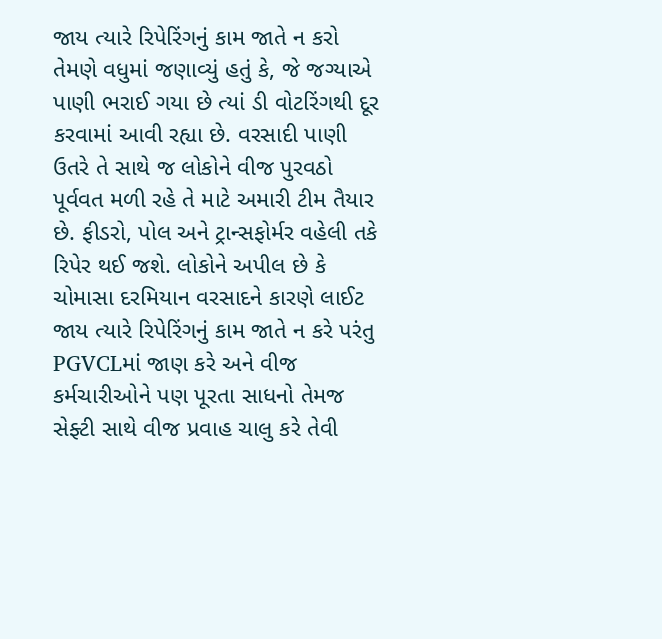જાય ત્યારે રિપેરિંગનું કામ જાતે ન કરો તેમણે વધુમાં જણાવ્યું હતું કે, જે જગ્યાએ પાણી ભરાઈ ગયા છે ત્યાં ડી વોટરિંગથી દૂર કરવામાં આવી રહ્યા છે. વરસાદી પાણી ઉતરે તે સાથે જ લોકોને વીજ પુરવઠો પૂર્વવત મળી રહે તે માટે અમારી ટીમ તૈયાર છે. ફીડરો, પોલ અને ટ્રાન્સફોર્મર વહેલી તકે રિપેર થઈ જશે. લોકોને અપીલ છે કે ચોમાસા દરમિયાન વરસાદને કારણે લાઈટ જાય ત્યારે રિપેરિંગનું કામ જાતે ન કરે પરંતુ PGVCLમાં જાણ કરે અને વીજ કર્મચારીઓને પણ પૂરતા સાધનો તેમજ સેફ્ટી સાથે વીજ પ્રવાહ ચાલુ કરે તેવી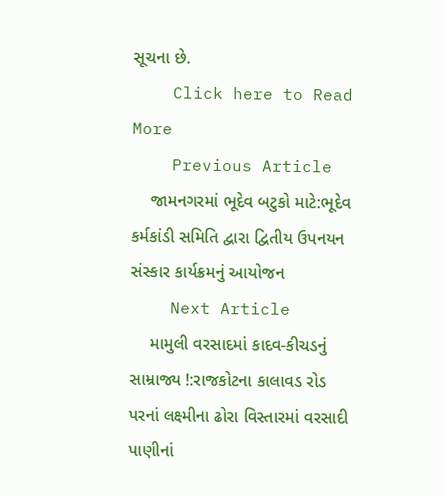સૂચના છે.
    Click here to Read More
    Previous Article
    જામનગરમાં ભૂદેવ બટુકો માટે:ભૂદેવ કર્મકાંડી સમિતિ દ્વારા દ્વિતીય ઉપનયન સંસ્કાર કાર્યક્રમનું આયોજન
    Next Article
    મામુલી વરસાદમાં કાદવ-કીચડનું સામ્રાજ્ય !:રાજકોટના કાલાવડ રોડ પરનાં લક્ષ્મીના ઢોરા વિસ્તારમાં વરસાદી પાણીનાં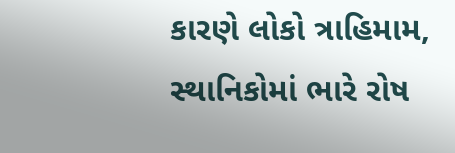કારણે લોકો ત્રાહિમામ, સ્થાનિકોમાં ભારે રોષ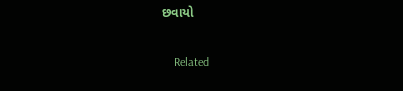છવાયો

    Related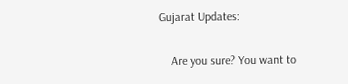Gujarat Updates:

    Are you sure? You want to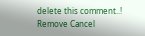delete this comment..! Remove Cancel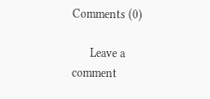Comments (0)

      Leave a comment